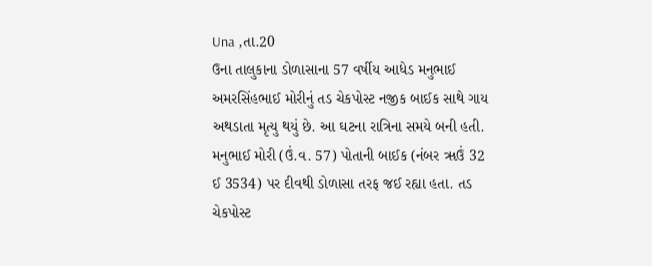Una ,તા.20
ઉના તાલુકાના ડોળાસાના 57 વર્ષીય આધેડ મનુભાઈ અમરસિંહભાઈ મોરીનું તડ ચેકપોસ્ટ નજીક બાઈક સાથે ગાય અથડાતા મૃત્યુ થયું છે. આ ઘટના રાત્રિના સમયે બની હતી. મનુભાઈ મોરી (ઉં.વ. 57) પોતાની બાઈક (નંબર ૠઉં 32 ઈ 3534) પર દીવથી ડોળાસા તરફ જઈ રહ્યા હતા. તડ ચેકપોસ્ટ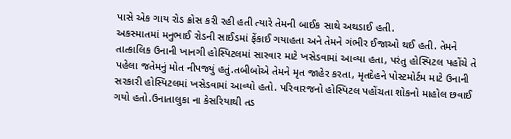પાસે એક ગાય રોડ ક્રોસ કરી રહી હતી ત્યારે તેમની બાઈક સાથે અથડાઈ હતી.
અકસ્માતમાં મનુભાઈ રોડની સાઈડમાં ફેંકાઈ ગયાહતા અને તેમને ગંભીર ઈજાઓ થઈ હતી. તેમને તાત્કાલિક ઉનાની ખાનગી હોસ્પિટલમાં સારવાર માટે ખસેડવામાં આવ્યા હતા, પરંતુ હોસ્પિટલ પહોંચે તે પહેલા જતેમનું મોત નીપજ્યું હતું.તબીબોએ તેમને મૃત જાહેર કરતા, મૃતદેહને પોસ્ટમોર્ટમ માટે ઉનાની સરકારી હોસ્પિટલમાં ખસેડવામાં આવ્યો હતો. પરિવારજનો હોસ્પિટલ પહોંચતા શોકનો માહોલ છવાઈ ગયો હતો.ઉનાતાલુકા ના કેસરિયાથી તડ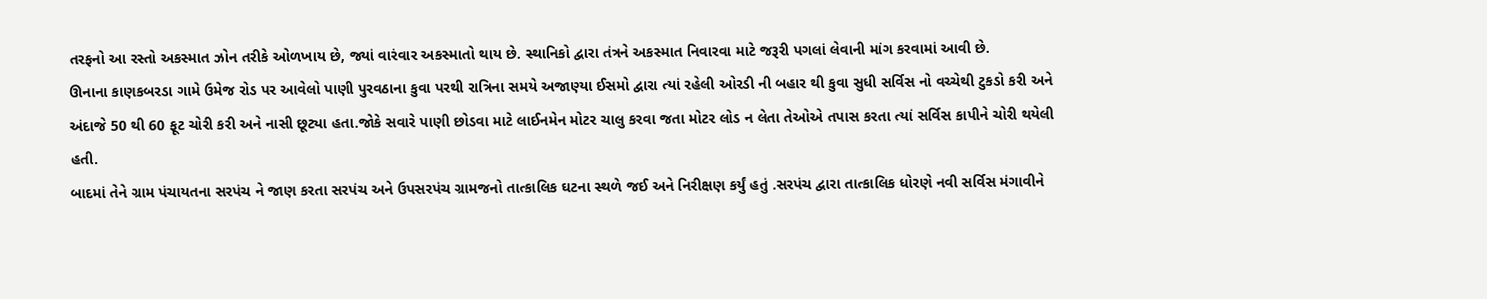તરફનો આ રસ્તો અકસ્માત ઝોન તરીકે ઓળખાય છે, જ્યાં વારંવાર અકસ્માતો થાય છે. સ્થાનિકો દ્વારા તંત્રને અકસ્માત નિવારવા માટે જરૂરી પગલાં લેવાની માંગ કરવામાં આવી છે.
ઊનાના કાણકબરડા ગામે ઉમેજ રોડ પર આવેલો પાણી પુરવઠાના કુવા પરથી રાત્રિના સમયે અજાણ્યા ઈસમો દ્વારા ત્યાં રહેલી ઓરડી ની બહાર થી કુવા સુધી સર્વિસ નો વચ્ચેથી ટુકડો કરી અને અંદાજે 50 થી 60 ફૂટ ચોરી કરી અને નાસી છૂટ્યા હતા.જોકે સવારે પાણી છોડવા માટે લાઈનમેન મોટર ચાલુ કરવા જતા મોટર લોડ ન લેતા તેઓએ તપાસ કરતા ત્યાં સર્વિસ કાપીને ચોરી થયેલી હતી.
બાદમાં તેને ગ્રામ પંચાયતના સરપંચ ને જાણ કરતા સરપંચ અને ઉપસરપંચ ગ્રામજનો તાત્કાલિક ઘટના સ્થળે જઈ અને નિરીક્ષણ કર્યું હતું .સરપંચ દ્વારા તાત્કાલિક ધોરણે નવી સર્વિસ મંગાવીને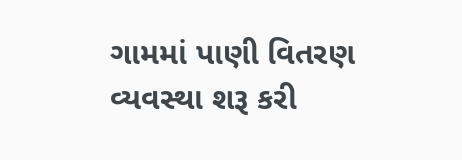ગામમાં પાણી વિતરણ વ્યવસ્થા શરૂ કરી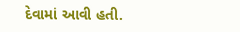દેવામાં આવી હતી.